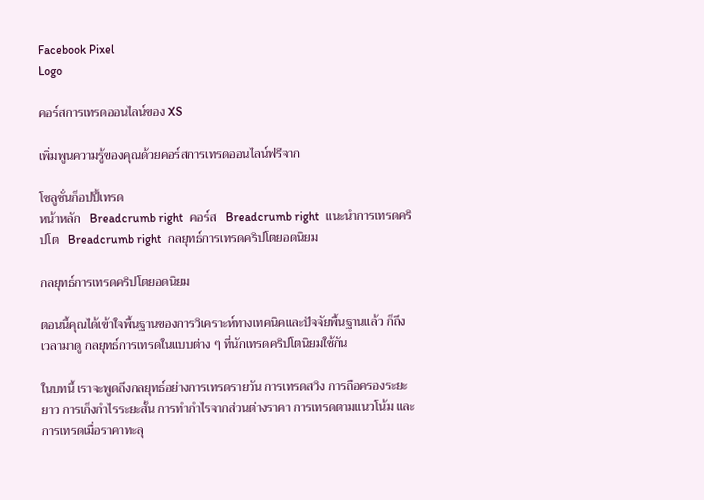Facebook Pixel
Logo

คอร์สการเทรดออนไลน์ของ XS

เพิ่มพูนความรู้ของคุณด้วยคอร์สการเทรดออนไลน์ฟรีจาก

โซลูชั่นก็อปปี้เทรด
หน้าหลัก   Breadcrumb right  คอร์ส   Breadcrumb right  แนะนำการเทรดคริปโต   Breadcrumb right  กลยุทธ์การเทรดคริปโตยอดนิยม

กลยุทธ์การเทรดคริปโตยอดนิยม

ตอนนี้คุณได้เข้าใจพื้นฐานของการวิเคราะห์ทางเทคนิคและปัจจัยพื้นฐานแล้ว ก็ถึงเวลามาดู กลยุทธ์การเทรดในแบบต่าง ๆ ที่นักเทรดคริปโตนิยมใช้กัน

ในบทนี้ เราจะพูดถึงกลยุทธ์อย่างการเทรดรายวัน การเทรดสวิง การถือครองระยะยาว การเก็งกำไรระยะสั้น การทำกำไรจากส่วนต่างราคา การเทรดตามแนวโน้ม และการเทรดเมื่อราคาทะลุ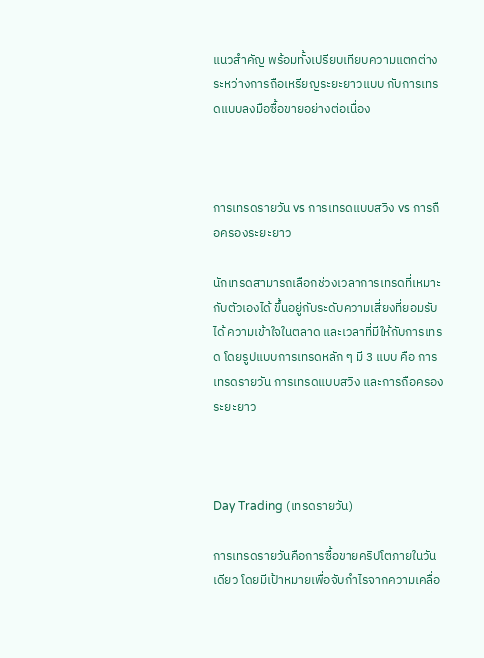แนวสำคัญ พร้อมทั้งเปรียบเทียบความแตกต่างระหว่างการถือเหรียญระยะยาวแบบ กับการเทรดแบบลงมือซื้อขายอย่างต่อเนื่อง



การเทรดรายวัน vs การเทรดแบบสวิง vs การถือครองระยะยาว

นักเทรดสามารถเลือกช่วงเวลาการเทรดที่เหมาะกับตัวเองได้ ขึ้นอยู่กับระดับความเสี่ยงที่ยอมรับได้ ความเข้าใจในตลาด และเวลาที่มีให้กับการเทรด โดยรูปแบบการเทรดหลัก ๆ มี 3 แบบ คือ การเทรดรายวัน การเทรดแบบสวิง และการถือครองระยะยาว



Day Trading (เทรดรายวัน)

การเทรดรายวันคือการซื้อขายคริปโตภายในวันเดียว โดยมีเป้าหมายเพื่อจับกำไรจากความเคลื่อ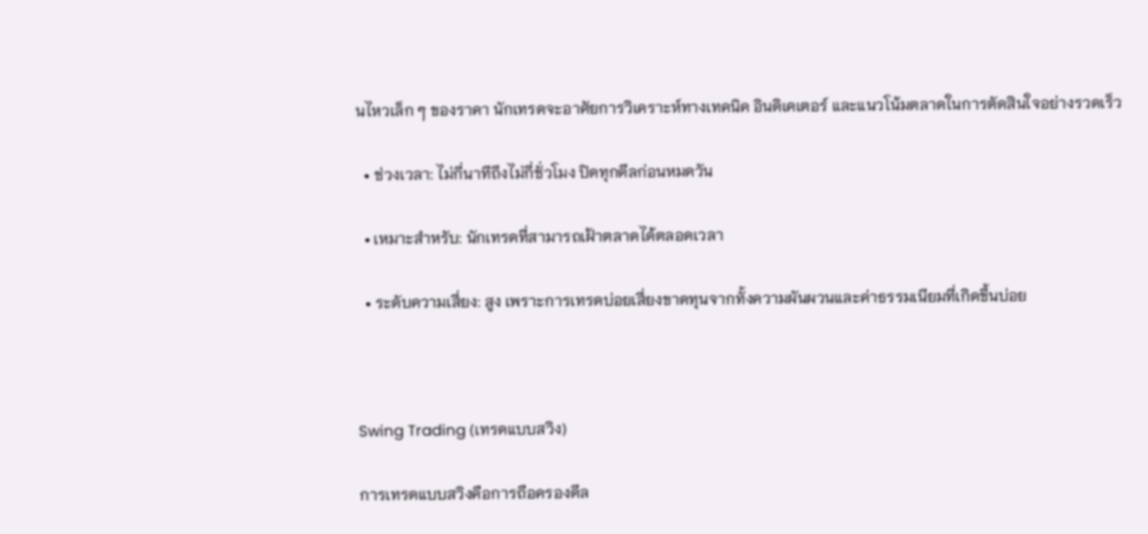นไหวเล็ก ๆ ของราคา นักเทรดจะอาศัยการวิเคราะห์ทางเทคนิค อินดิเคเตอร์ และแนวโน้มตลาดในการตัดสินใจอย่างรวดเร็ว

  • ช่วงเวลา: ไม่กี่นาทีถึงไม่กี่ชั่วโมง ปิดทุกดีลก่อนหมดวัน

  • เหมาะสำหรับ: นักเทรดที่สามารถเฝ้าตลาดได้ตลอดเวลา

  • ระดับความเสี่ยง: สูง เพราะการเทรดบ่อยเสี่ยงขาดทุนจากทั้งความผันผวนและค่าธรรมเนียมที่เกิดขึ้นบ่อย



Swing Trading (เทรดแบบสวิง)

การเทรดแบบสวิงคือการถือครองดีล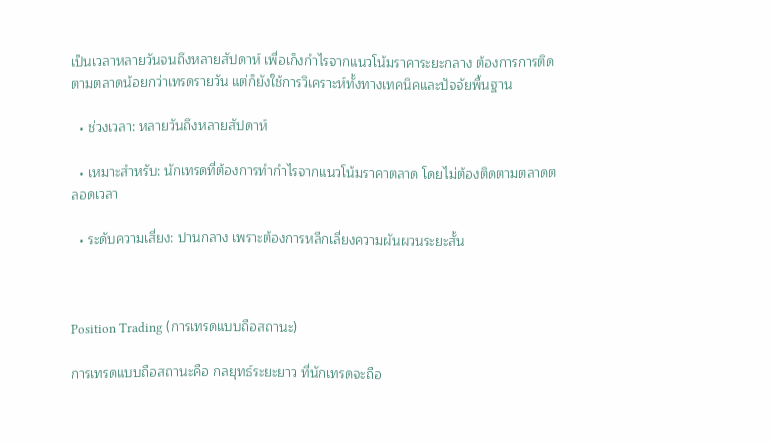เป็นเวลาหลายวันจนถึงหลายสัปดาห์ เพื่อเก็งกำไรจากแนวโน้มราคาระยะกลาง ต้องการการติดตามตลาดน้อยกว่าเทรดรายวัน แต่ก็ยังใช้การวิเคราะห์ทั้งทางเทคนิคและปัจจัยพื้นฐาน

  • ช่วงเวลา: หลายวันถึงหลายสัปดาห์

  • เหมาะสำหรับ: นักเทรดที่ต้องการทำกำไรจากแนวโน้มราคาตลาด โดยไม่ต้องติดตามตลาดตลอดเวลา

  • ระดับความเสี่ยง: ปานกลาง เพราะต้องการหลีกเลี่ยงความผันผวนระยะสั้น



Position Trading (การเทรดแบบถือสถานะ)

การเทรดแบบถือสถานะคือ กลยุทธ์ระยะยาว ที่นักเทรดจะถือ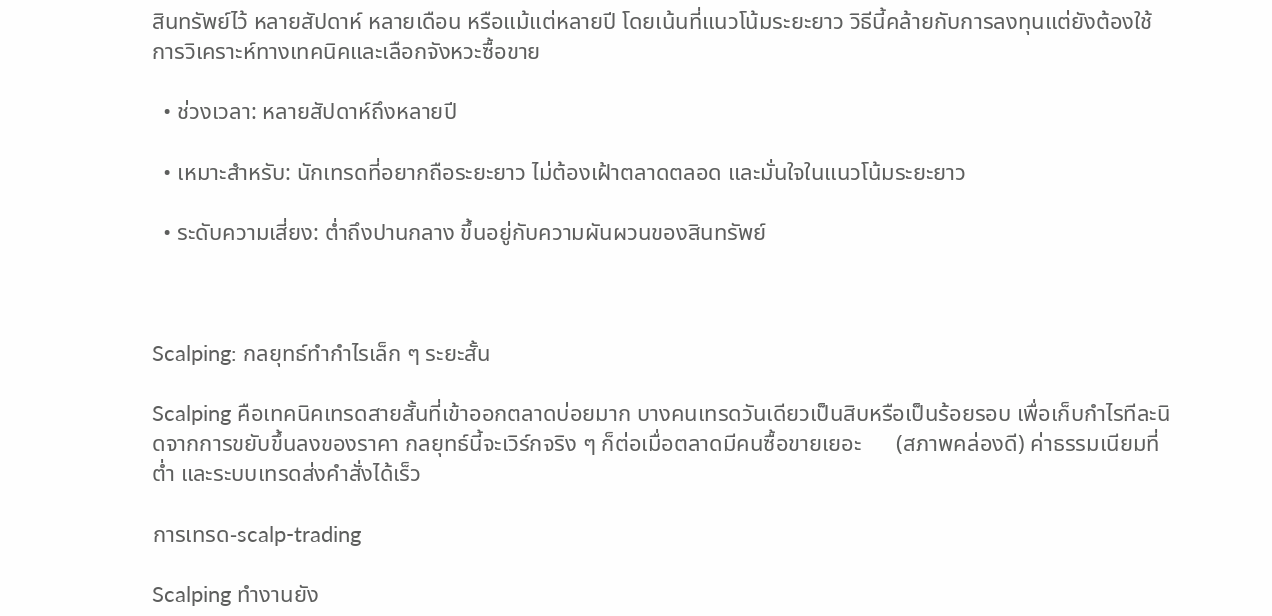สินทรัพย์ไว้ หลายสัปดาห์ หลายเดือน หรือแม้แต่หลายปี โดยเน้นที่แนวโน้มระยะยาว วิธีนี้คล้ายกับการลงทุนแต่ยังต้องใช้ การวิเคราะห์ทางเทคนิคและเลือกจังหวะซื้อขาย

  • ช่วงเวลา: หลายสัปดาห์ถึงหลายปี

  • เหมาะสำหรับ: นักเทรดที่อยากถือระยะยาว ไม่ต้องเฝ้าตลาดตลอด และมั่นใจในแนวโน้มระยะยาว

  • ระดับความเสี่ยง: ต่ำถึงปานกลาง ขึ้นอยู่กับความผันผวนของสินทรัพย์



Scalping: กลยุทธ์ทำกำไรเล็ก ๆ ระยะสั้น

Scalping คือเทคนิคเทรดสายสั้นที่เข้าออกตลาดบ่อยมาก บางคนเทรดวันเดียวเป็นสิบหรือเป็นร้อยรอบ เพื่อเก็บกำไรทีละนิดจากการขยับขึ้นลงของราคา กลยุทธ์นี้จะเวิร์กจริง ๆ ก็ต่อเมื่อตลาดมีคนซื้อขายเยอะ      (สภาพคล่องดี) ค่าธรรมเนียมที่ต่ำ และระบบเทรดส่งคำสั่งได้เร็ว

การเทรด-scalp-trading

Scalping ทำงานยัง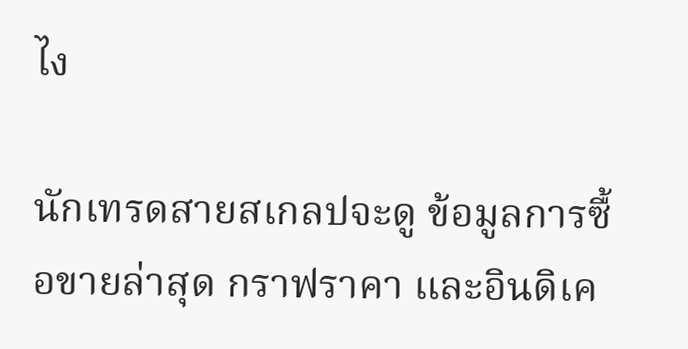ไง

นักเทรดสายสเกลปจะดู ข้อมูลการซื้อขายล่าสุด กราฟราคา และอินดิเค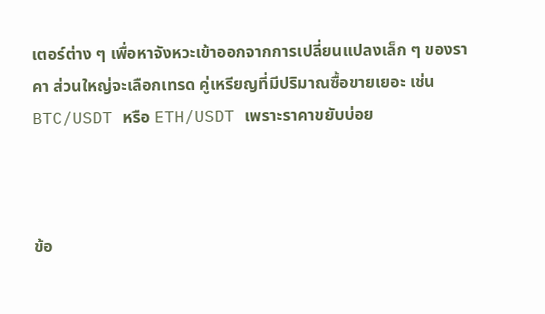เตอร์ต่าง ๆ เพื่อหาจังหวะเข้าออกจากการเปลี่ยนแปลงเล็ก ๆ ของราคา ส่วนใหญ่จะเลือกเทรด คู่เหรียญที่มีปริมาณซื้อขายเยอะ เช่น BTC/USDT หรือ ETH/USDT เพราะราคาขยับบ่อย



ข้อ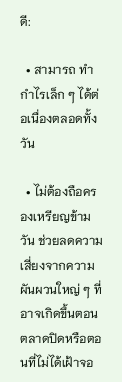ดี:

  • สามารถ ทำกำไรเล็ก ๆ ได้ต่อเนื่องตลอดทั้งวัน

  • ไม่ต้องถือครองเหรียญข้ามวัน ช่วยลดความเสี่ยงจากความผันผวนใหญ่ ๆ ที่อาจเกิดขึ้นตอนตลาดปิดหรือตอนที่ไม่ได้เฝ้าจอ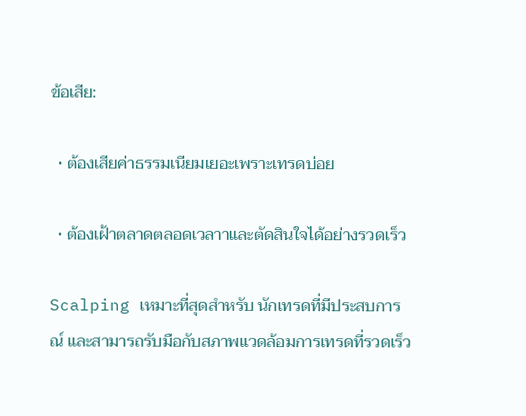ข้อเสีย:

  • ต้องเสียค่าธรรมเนียมเยอะเพราะเทรดบ่อย

  • ต้องเฝ้าตลาดตลอดเวลาาและตัดสินใจได้อย่างรวดเร็ว

Scalping เหมาะที่สุดสำหรับ นักเทรดที่มีประสบการณ์ และสามารถรับมือกับสภาพแวดล้อมการเทรดที่รวดเร็ว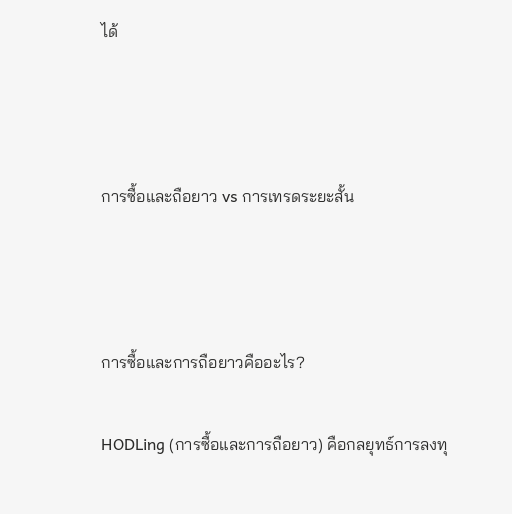ได้



การซื้อและถือยาว vs การเทรดระยะสั้น



การซื้อและการถือยาวคืออะไร?

HODLing (การซื้อและการถือยาว) คือกลยุทธ์การลงทุ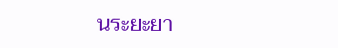นระยะยา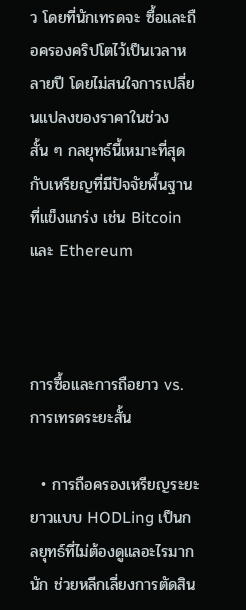ว โดยที่นักเทรดจะ ซื้อและถือครองคริปโตไว้เป็นเวลาหลายปี โดยไม่สนใจการเปลี่ยนแปลงของราคาในช่วงสั้น ๆ กลยุทธ์นี้เหมาะที่สุดกับเหรียญที่มีปัจจัยพื้นฐานที่แข็งแกร่ง เช่น Bitcoin และ Ethereum



การซื้อและการถือยาว vs. การเทรดระยะสั้น

  • การถือครองเหรียญระยะยาวแบบ HODLing เป็นกลยุทธ์ที่ไม่ต้องดูแลอะไรมากนัก ช่วยหลีกเลี่ยงการตัดสิน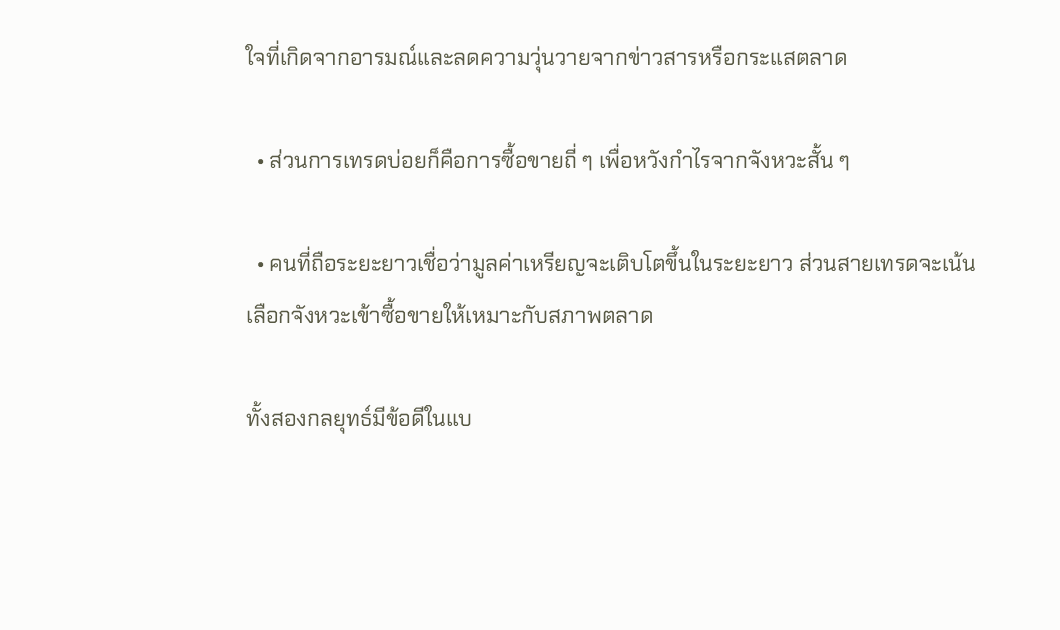ใจที่เกิดจากอารมณ์และลดความวุ่นวายจากข่าวสารหรือกระแสตลาด

  • ส่วนการเทรดบ่อยก็คือการซื้อขายถี่ ๆ เพื่อหวังกำไรจากจังหวะสั้น ๆ

  • คนที่ถือระยะยาวเชื่อว่ามูลค่าเหรียญจะเติบโตขึ้นในระยะยาว ส่วนสายเทรดจะเน้นเลือกจังหวะเข้าซื้อขายให้เหมาะกับสภาพตลาด

ทั้งสองกลยุทธ์มีข้อดีในแบ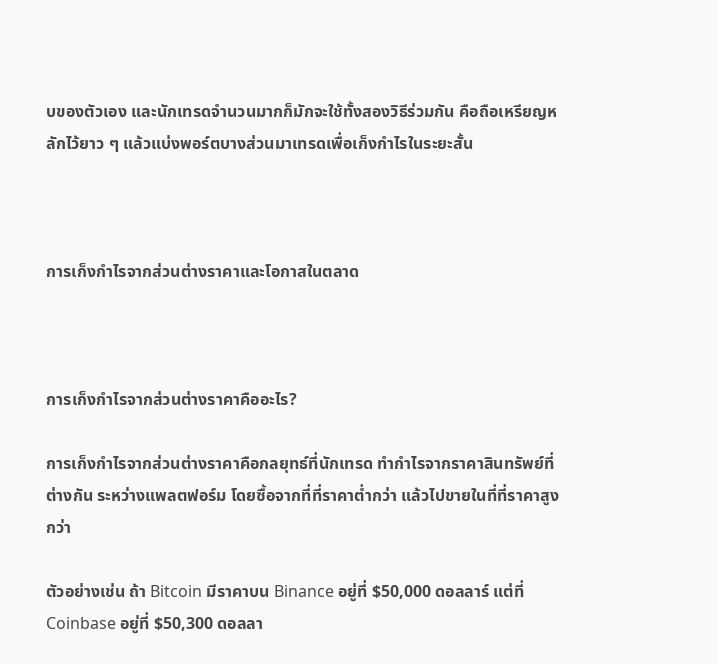บของตัวเอง และนักเทรดจำนวนมากก็มักจะใช้ทั้งสองวิธีร่วมกัน คือถือเหรียญหลักไว้ยาว ๆ แล้วแบ่งพอร์ตบางส่วนมาเทรดเพื่อเก็งกำไรในระยะสั้น



การเก็งกำไรจากส่วนต่างราคาและโอกาสในตลาด



การเก็งกำไรจากส่วนต่างราคาคืออะไร?

การเก็งกำไรจากส่วนต่างราคาคือกลยุทธ์ที่นักเทรด ทำกำไรจากราคาสินทรัพย์ที่ต่างกัน ระหว่างแพลตฟอร์ม โดยซื้อจากที่ที่ราคาต่ำกว่า แล้วไปขายในที่ที่ราคาสูงกว่า

ตัวอย่างเช่น ถ้า Bitcoin มีราคาบน Binance อยู่ที่ $50,000 ดอลลาร์ แต่ที่ Coinbase อยู่ที่ $50,300 ดอลลา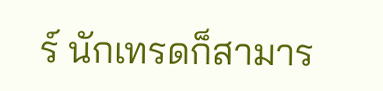ร์ นักเทรดก็สามาร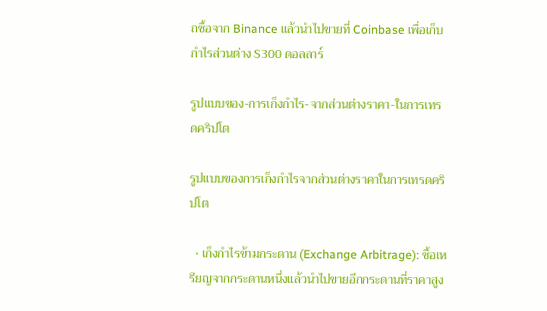ถซื้อจาก Binance แล้วนำไปขายที่ Coinbase เพื่อเก็บกำไรส่วนต่าง $300 ดอลลาร์

รูปแบบของ-การเก็งกำไร-จากส่วนต่างราคา-ในการเทรดคริปโต

รูปแบบของการเก็งกำไรจากส่วนต่างราคาในการเทรดคริปโต

  • เก็งกำไรข้ามกระดาน (Exchange Arbitrage): ซื้อเหรียญจากกระดานหนึ่งแล้วนำไปขายอีกกระดานที่ราคาสูง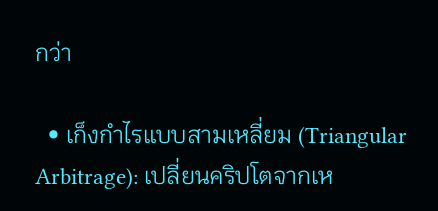กว่า

  • เก็งกำไรแบบสามเหลี่ยม (Triangular Arbitrage): เปลี่ยนคริปโตจากเห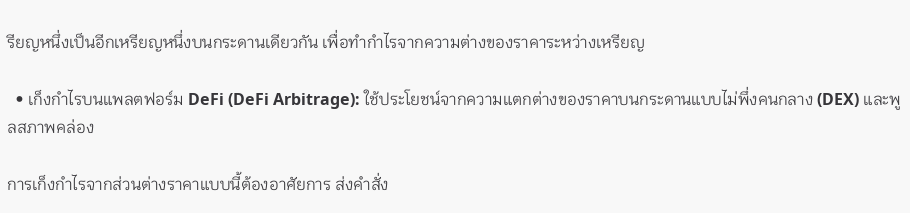รียญหนึ่งเป็นอีกเหรียญหนึ่งบนกระดานเดียวกัน เพื่อทำกำไรจากความต่างของราคาระหว่างเหรียญ

  • เก็งกำไรบนแพลตฟอร์ม DeFi (DeFi Arbitrage): ใช้ประโยชน์จากความแตกต่างของราคาบนกระดานแบบไม่พึ่งคนกลาง (DEX) และพูลสภาพคล่อง

การเก็งกำไรจากส่วนต่างราคาแบบนี้ต้องอาศัยการ ส่งคำสั่ง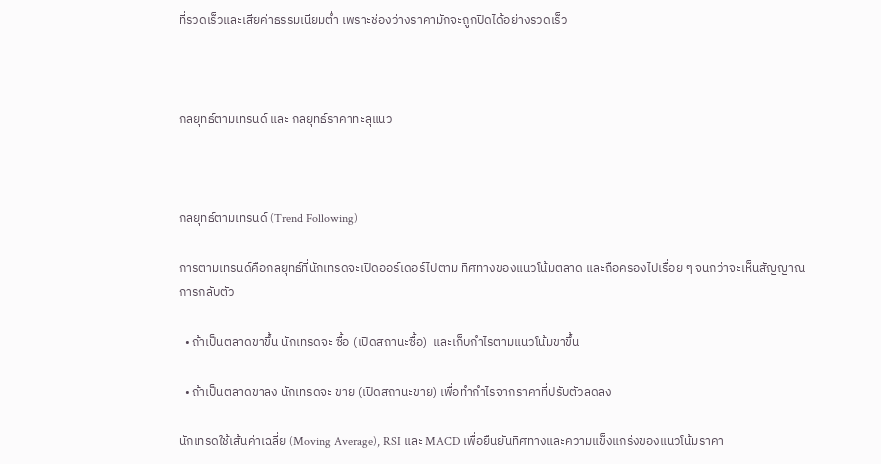ที่รวดเร็วและเสียค่าธรรมเนียมต่ำ เพราะช่องว่างราคามักจะถูกปิดได้อย่างรวดเร็ว



กลยุทธ์ตามเทรนด์ และ กลยุทธ์ราคาทะลุแนว



กลยุทธ์ตามเทรนด์ (Trend Following)

การตามเทรนด์คือกลยุทธ์ที่นักเทรดจะเปิดออร์เดอร์ไปตาม ทิศทางของแนวโน้มตลาด และถือครองไปเรื่อย ๆ จนกว่าจะเห็นสัญญาณการกลับตัว

  • ถ้าเป็นตลาดขาขึ้น นักเทรดจะ ซื้อ (เปิดสถานะซื้อ)  และเก็บกำไรตามแนวโน้มขาขึ้น

  • ถ้าเป็นตลาดขาลง นักเทรดจะ ขาย (เปิดสถานะขาย) เพื่อทำกำไรจากราคาที่ปรับตัวลดลง

นักเทรดใช้เส้นค่าเฉลี่ย (Moving Average), RSI และ MACD เพื่อยืนยันทิศทางและความแข็งแกร่งของแนวโน้มราคา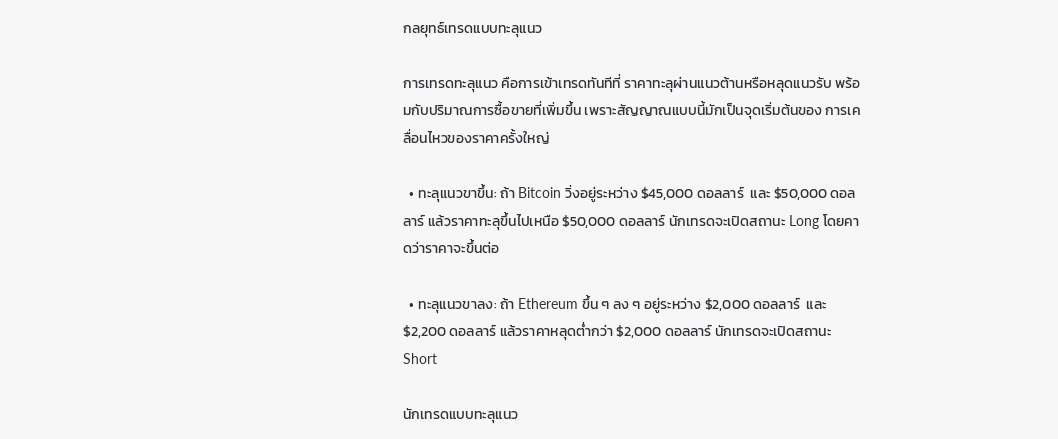กลยุทธ์เทรดแบบทะลุแนว

การเทรดทะลุแนว คือการเข้าเทรดทันทีที่ ราคาทะลุผ่านแนวต้านหรือหลุดแนวรับ พร้อมกับปริมาณการซื้อขายที่เพิ่มขึ้น เพราะสัญญาณแบบนี้มักเป็นจุดเริ่มต้นของ การเคลื่อนไหวของราคาครั้งใหญ่

  • ทะลุแนวขาขึ้น: ถ้า Bitcoin วิ่งอยู่ระหว่าง $45,000 ดอลลาร์  และ $50,000 ดอลลาร์ แล้วราคาทะลุขึ้นไปเหนือ $50,000 ดอลลาร์ นักเทรดจะเปิดสถานะ Long โดยคาดว่าราคาจะขึ้นต่อ

  • ทะลุแนวขาลง: ถ้า Ethereum ขึ้น ๆ ลง ๆ อยู่ระหว่าง $2,000 ดอลลาร์  และ $2,200 ดอลลาร์ แล้วราคาหลุดต่ำกว่า $2,000 ดอลลาร์ นักเทรดจะเปิดสถานะ Short

นักเทรดแบบทะลุแนว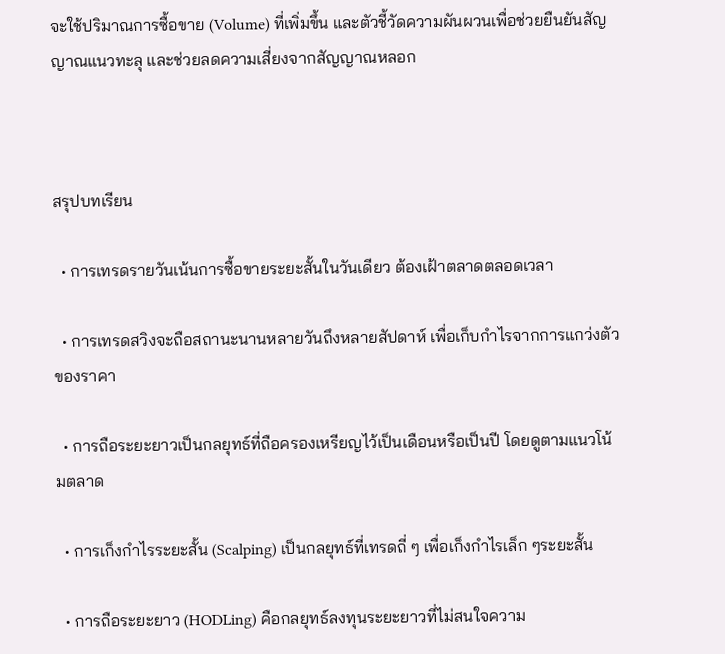จะใช้ปริมาณการซื้อขาย (Volume) ที่เพิ่มขึ้น และตัวชี้วัดความผันผวนเพื่อช่วยยืนยันสัญญาณแนวทะลุ และช่วยลดความเสี่ยงจากสัญญาณหลอก



สรุปบทเรียน

  • การเทรดรายวันเน้นการซื้อขายระยะสั้นในวันเดียว ต้องเฝ้าตลาดตลอดเวลา

  • การเทรดสวิงจะถือสถานะนานหลายวันถึงหลายสัปดาห์ เพื่อเก็บกำไรจากการแกว่งตัวของราคา

  • การถือระยะยาวเป็นกลยุทธ์ที่ถือครองเหรียญไว้เป็นเดือนหรือเป็นปี โดยดูตามแนวโน้มตลาด

  • การเก็งกำไรระยะสั้น (Scalping) เป็นกลยุทธ์ที่เทรดถี่ ๆ เพื่อเก็งกำไรเล็ก ๆระยะสั้น

  • การถือระยะยาว (HODLing) คือกลยุทธ์ลงทุนระยะยาวที่ไม่สนใจความ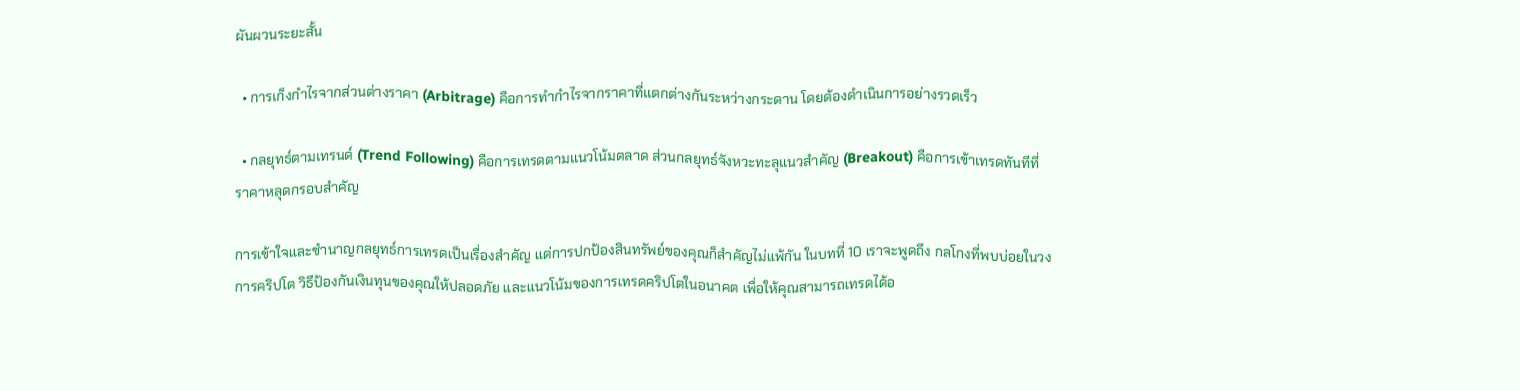ผันผวนระยะสั้น

  • การเก็งกำไรจากส่วนต่างราคา (Arbitrage) คือการทำกำไรจากราคาที่แตกต่างกันระหว่างกระดาน โดยต้องดำเนินการอย่างรวดเร็ว

  • กลยุทธ์ตามเทรนด์ (Trend Following) คือการเทรดตามแนวโน้มตลาด ส่วนกลยุทธ์จังหวะทะลุแนวสำคัญ (Breakout) คือการเข้าเทรดทันทีที่ราคาหลุดกรอบสำคัญ

การเข้าใจและชำนาญกลยุทธ์การเทรดเป็นเรื่องสำคัญ แต่การปกป้องสินทรัพย์ของคุณก็สำคัญไม่แพ้กัน ในบทที่ 10 เราจะพูดถึง กลโกงที่พบบ่อยในวงการคริปโต วิธีป้องกันเงินทุนของคุณให้ปลอดภัย และแนวโน้มของการเทรดคริปโตในอนาคต เพื่อให้คุณสามารถเทรดได้อ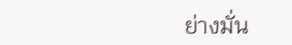ย่างมั่น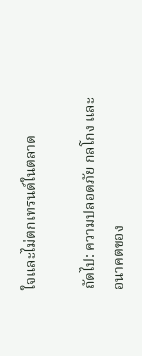ใจและไม่ตกเทรนด์ในตลาด

ถัดไป: ความปลอดภัย กลโกง และอนาคตของ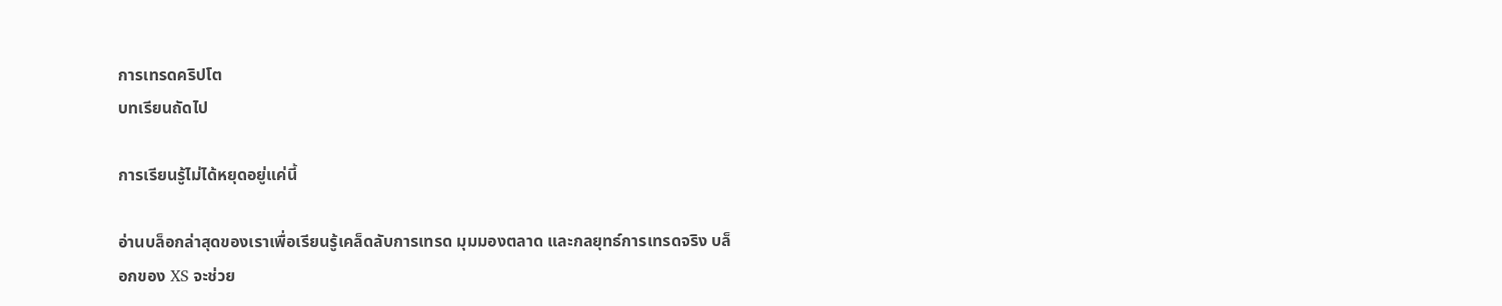การเทรดคริปโต
บทเรียนถัดไป

การเรียนรู้ไม่ได้หยุดอยู่แค่นี้

อ่านบล็อกล่าสุดของเราเพื่อเรียนรู้เคล็ดลับการเทรด มุมมองตลาด และกลยุทธ์การเทรดจริง บล็อกของ XS จะช่วย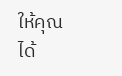ให้คุณได้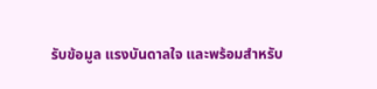รับข้อมูล แรงบันดาลใจ และพร้อมสำหรับ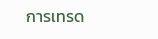การเทรด